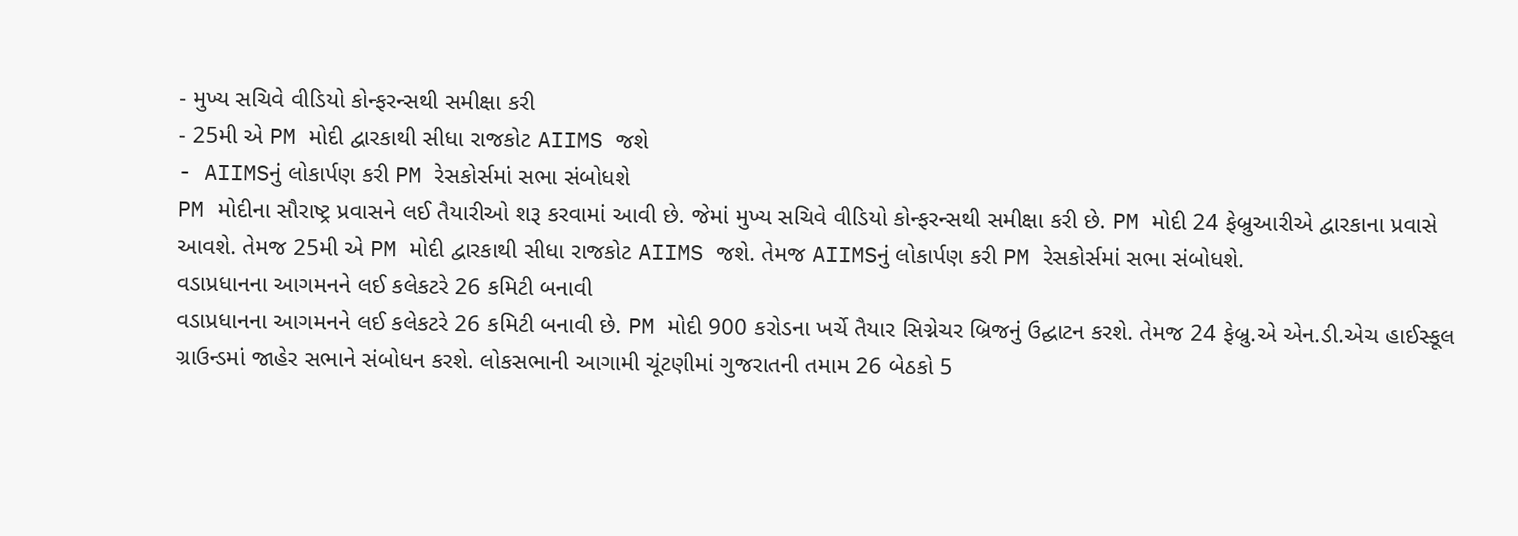- મુખ્ય સચિવે વીડિયો કોન્ફરન્સથી સમીક્ષા કરી
- 25મી એ PM મોદી દ્વારકાથી સીધા રાજકોટ AIIMS જશે
- AIIMSનું લોકાર્પણ કરી PM રેસકોર્સમાં સભા સંબોધશે
PM મોદીના સૌરાષ્ટ્ર પ્રવાસને લઈ તૈયારીઓ શરૂ કરવામાં આવી છે. જેમાં મુખ્ય સચિવે વીડિયો કોન્ફરન્સથી સમીક્ષા કરી છે. PM મોદી 24 ફેબ્રુઆરીએ દ્વારકાના પ્રવાસે આવશે. તેમજ 25મી એ PM મોદી દ્વારકાથી સીધા રાજકોટ AIIMS જશે. તેમજ AIIMSનું લોકાર્પણ કરી PM રેસકોર્સમાં સભા સંબોધશે.
વડાપ્રધાનના આગમનને લઈ કલેકટરે 26 કમિટી બનાવી
વડાપ્રધાનના આગમનને લઈ કલેકટરે 26 કમિટી બનાવી છે. PM મોદી 900 કરોડના ખર્ચે તૈયાર સિગ્નેચર બ્રિજનું ઉદ્ઘાટન કરશે. તેમજ 24 ફેબ્રુ.એ એન.ડી.એચ હાઈસ્કૂલ ગ્રાઉન્ડમાં જાહેર સભાને સંબોધન કરશે. લોકસભાની આગામી ચૂંટણીમાં ગુજરાતની તમામ 26 બેઠકો 5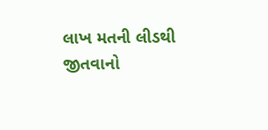લાખ મતની લીડથી જીતવાનો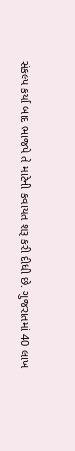સંકલ્પ કર્યા બાદ ભાજપે તે માટેની કવાયત શરૂ કરી દીધી છે. ગુજરાતમાં 40 લાખ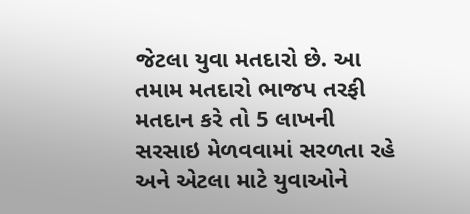જેટલા યુવા મતદારો છે. આ તમામ મતદારો ભાજપ તરફી મતદાન કરે તો 5 લાખની સરસાઇ મેળવવામાં સરળતા રહે અને એટલા માટે યુવાઓને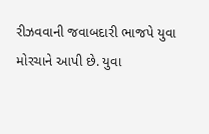રીઝવવાની જવાબદારી ભાજપે યુવા મોરચાને આપી છે. યુવા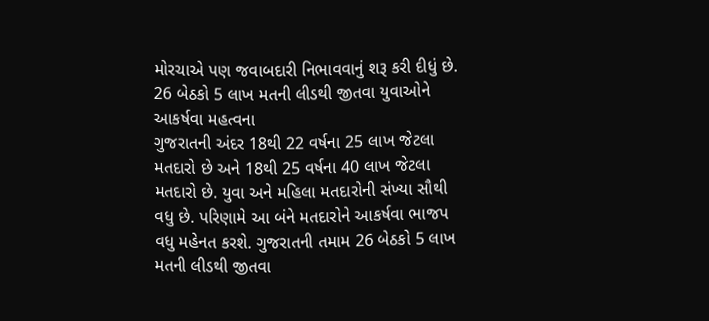મોરચાએ પણ જવાબદારી નિભાવવાનું શરૂ કરી દીધું છે.
26 બેઠકો 5 લાખ મતની લીડથી જીતવા યુવાઓને આકર્ષવા મહત્વના
ગુજરાતની અંદર 18થી 22 વર્ષના 25 લાખ જેટલા મતદારો છે અને 18થી 25 વર્ષના 40 લાખ જેટલા મતદારો છે. યુવા અને મહિલા મતદારોની સંખ્યા સૌથી વધુ છે. પરિણામે આ બંને મતદારોને આકર્ષવા ભાજપ વધુ મહેનત કરશે. ગુજરાતની તમામ 26 બેઠકો 5 લાખ મતની લીડથી જીતવા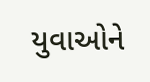યુવાઓને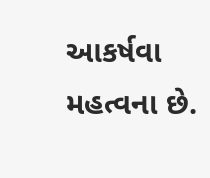આકર્ષવા મહત્વના છે.